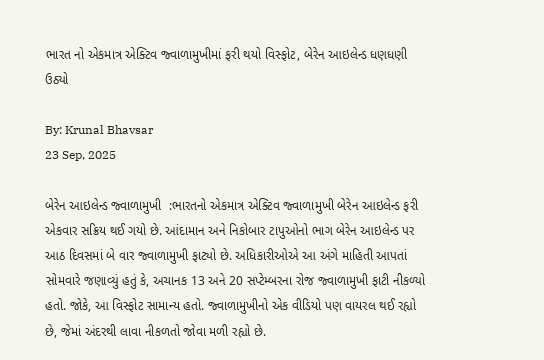ભારત નો એકમાત્ર એક્ટિવ જ્વાળામુખીમાં ફરી થયો વિસ્ફોટ, બેરેન આઇલેન્ડ ધણધણી ઉઠ્યો

By: Krunal Bhavsar
23 Sep, 2025

બેરેન આઇલેન્ડ જ્વાળામુખી  :ભારતનો એકમાત્ર એક્ટિવ જ્વાળામુખી બેરેન આઇલેન્ડ ફરી એકવાર સક્રિય થઈ ગયો છે. આંદામાન અને નિકોબાર ટાપુઓનો ભાગ બેરેન આઇલેન્ડ પર આઠ દિવસમાં બે વાર જ્વાળામુખી ફાટ્યો છે. અધિકારીઓએ આ અંગે માહિતી આપતાં સોમવારે જણાવ્યું હતું કે, અચાનક 13 અને 20 સપ્ટેમ્બરના રોજ જ્વાળામુખી ફાટી નીકળ્યો હતો. જોકે, આ વિસ્ફોટ સામાન્ય હતો. જ્વાળામુખીનો એક વીડિયો પણ વાયરલ થઈ રહ્યો છે, જેમાં અંદરથી લાવા નીકળતો જોવા મળી રહ્યો છે.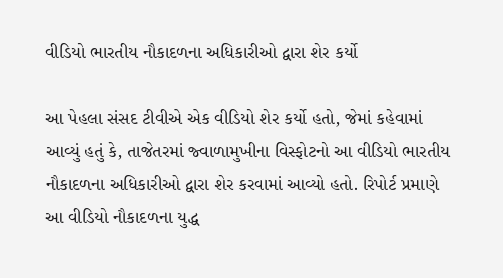વીડિયો ભારતીય નૌકાદળના અધિકારીઓ દ્વારા શેર કર્યો

આ પેહલા સંસદ ટીવીએ એક વીડિયો શેર કર્યો હતો, જેમાં કહેવામાં આવ્યું હતું કે, તાજેતરમાં જ્વાળામુખીના વિસ્ફોટનો આ વીડિયો ભારતીય નૌકાદળના અધિકારીઓ દ્વારા શેર કરવામાં આવ્યો હતો. રિપોર્ટ પ્રમાણે આ વીડિયો નૌકાદળના યુદ્ધ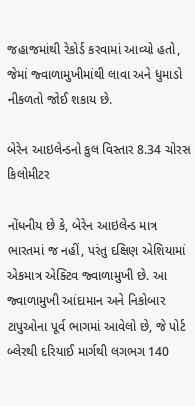જહાજમાંથી રેકોર્ડ કરવામાં આવ્યો હતો, જેમાં જ્વાળામુખીમાંથી લાવા અને ધુમાડો નીકળતો જોઈ શકાય છે.

બેરેન આઇલેન્ડનો કુલ વિસ્તાર 8.34 ચોરસ કિલોમીટર

નોંધનીય છે કે, બેરેન આઇલેન્ડ માત્ર ભારતમાં જ નહીં, પરંતુ દક્ષિણ એશિયામાં એકમાત્ર એક્ટિવ જ્વાળામુખી છે. આ જ્વાળામુખી આંદામાન અને નિકોબાર ટાપુઓના પૂર્વ ભાગમાં આવેલો છે, જે પોર્ટ બ્લેરથી દરિયાઈ માર્ગથી લગભગ 140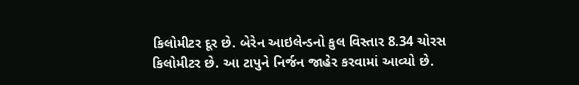કિલોમીટર દૂર છે. બેરેન આઇલેન્ડનો કુલ વિસ્તાર 8.34 ચોરસ કિલોમીટર છે. આ ટાપુને નિર્જન જાહેર કરવામાં આવ્યો છે.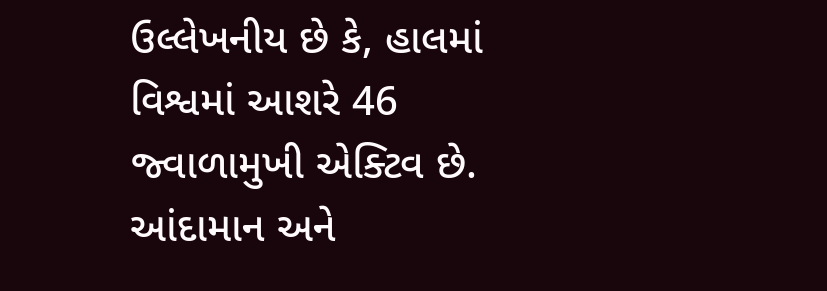ઉલ્લેખનીય છે કે, હાલમાં વિશ્વમાં આશરે 46  જ્વાળામુખી એક્ટિવ છે. આંદામાન અને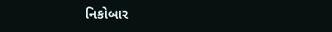નિકોબાર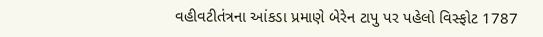વહીવટીતંત્રના આંકડા પ્રમાણે બેરેન ટાપુ પર પહેલો વિસ્ફોટ 1787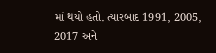માં થયો હતો. ત્યારબાદ 1991, 2005, 2017 અને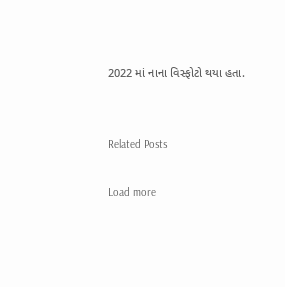2022 માં નાના વિસ્ફોટો થયા હતા.


Related Posts

Load more